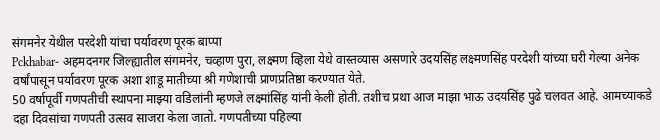संगमनेर येथील परदेशी यांचा पर्यावरण पूरक बाप्पा
Pckhabar- अहमदनगर जिल्ह्यातील संगमनेर, चव्हाण पुरा, लक्ष्मण व्हिला येथे वास्तव्यास असणारे उदयसिंह लक्ष्मणसिंह परदेशी यांच्या घरी गेल्या अनेक वर्षांपासून पर्यावरण पूरक अशा शाडू मातीच्या श्री गणेशाची प्राणप्रतिष्ठा करण्यात येते.
50 वर्षापूर्वी गणपतीची स्थापना माझ्या वडिलांनी म्हणजे लक्ष्मांसिंह यांनी केली होती. तशीच प्रथा आज माझा भाऊ उदयसिंह पुढे चलवत आहे. आमच्याकडे दहा दिवसांचा गणपती उत्सव साजरा केला जातो. गणपतीच्या पहिल्या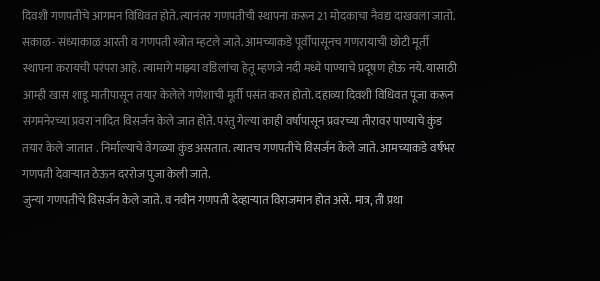दिवशी गणपतीचे आगमन विधिवत होते. त्यानंतर गणपतीची स्थापना करून 21 मोदकाचा नैवद्य दाखवला जातो.
सकाळ- संध्याकाळ आरती व गणपती स्त्रोत म्हटले जाते. आमच्याकडे पूर्वीपासूनच गणरायाची छोटी मूर्ती स्थापना करायची परंपरा आहे. त्यामागे माझ्या वडिलांचा हेतू म्हणजे नदी मध्ये पाण्याचे प्रदूषण होऊ नये. यासाठी आम्ही खास शाडू मातीपासून तयार केलेले गणेशाची मूर्ती पसंत करत होतो. दहाव्या दिवशी विधिवत पूजा करून संगमनेरच्या प्रवरा नादित विसर्जन केले जात होते. परंतु गेल्या काही वर्षापासून प्रवरच्या तीरावर पाण्याचे कुंड तयार केले जातात . निर्माल्याचे वेगळ्या कुंड असतात. त्यातच गणपतीचे विसर्जन केले जाते. आमच्याकडे वर्षभर गणपती देवाऱ्यात ठेऊन दररोज पुजा केली जाते.
जुन्या गणपतीचे विसर्जन केले जाते. व नवीन गणपती देव्हाऱ्यात विराजमान होत असे. मात्र, ती प्रथा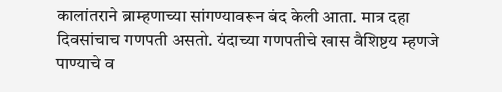कालांतराने ब्राम्हणाच्या सांगण्यावरून बंद केली आता. मात्र दहा दिवसांचाच गणपती असतो. यंदाच्या गणपतीचे खास वैशिष्टय म्हणजे पाण्याचे व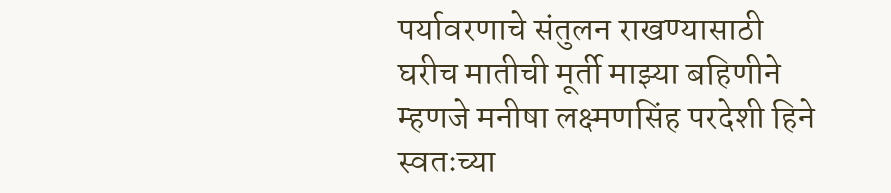पर्यावरणाचे संतुलन राखण्यासाठी घरीच मातीची मूर्ती माझ्या बहिणीने म्हणजे मनीषा लक्ष्मणसिंह परदेशी हिने स्वतःच्या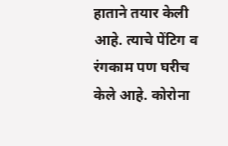हाताने तयार केली आहे. त्याचे पेंटिग व रंगकाम पण घरीच केले आहे. कोरोना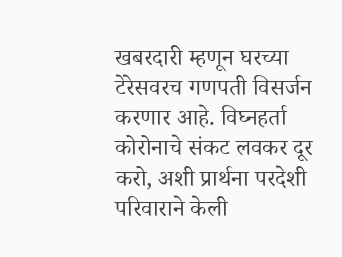खबरदारी म्हणून घरच्या टेरेसवरच गणपती विसर्जन करणार आहे. विघ्नहर्ता कोरोनाचे संकट लवकर दूर करो, अशी प्रार्थना परदेशी परिवाराने केली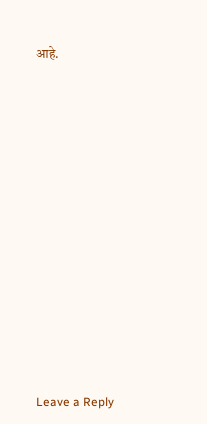आहे.















Leave a Reply